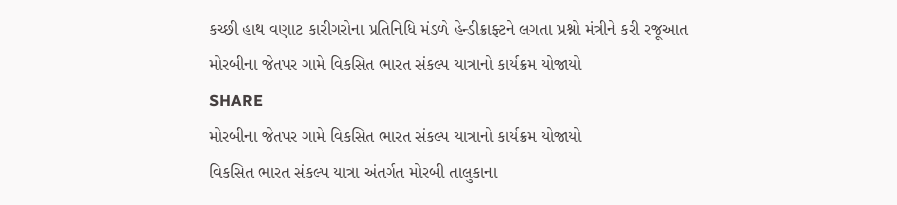કચ્છી હાથ વણાટ કારીગરોના પ્રતિનિધિ મંડળે હેન્ડીક્રાફ્ટને લગતા પ્રશ્નો મંત્રીને કરી રજૂઆત
મોરબીના જેતપર ગામે વિકસિત ભારત સંકલ્પ યાત્રાનો કાર્યક્રમ યોજાયો
SHARE
મોરબીના જેતપર ગામે વિકસિત ભારત સંકલ્પ યાત્રાનો કાર્યક્રમ યોજાયો
વિકસિત ભારત સંકલ્પ યાત્રા અંતર્ગત મોરબી તાલુકાના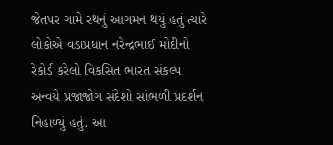જેતપર ગામે રથનું આગમન થયું હતું ત્યારે લોકોએ વડાપ્રધાન નરેન્દ્રભાઈ મોદીનો રેકોર્ડ કરેલો વિકસિત ભારત સંકલ્પ અન્વયે પ્રજાજોગ સંદેશો સાંભળી પ્રદર્શન નિહાળ્યું હતું. આ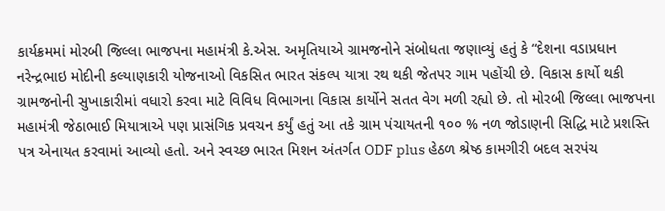કાર્યક્રમમાં મોરબી જિલ્લા ભાજપના મહામંત્રી કે.એસ. અમૃતિયાએ ગ્રામજનોને સંબોધતા જણાવ્યું હતું કે “દેશના વડાપ્રધાન નરેન્દ્રભાઇ મોદીની કલ્યાણકારી યોજનાઓ વિકસિત ભારત સંકલ્પ યાત્રા રથ થકી જેતપર ગામ પહોંચી છે. વિકાસ કાર્યો થકી ગ્રામજનોની સુખાકારીમાં વધારો કરવા માટે વિવિધ વિભાગના વિકાસ કાર્યોને સતત વેગ મળી રહ્યો છે. તો મોરબી જિલ્લા ભાજપના મહામંત્રી જેઠાભાઈ મિયાત્રાએ પણ પ્રાસંગિક પ્રવચન કર્યું હતું આ તકે ગ્રામ પંચાયતની ૧૦૦ % નળ જોડાણની સિદ્ધિ માટે પ્રશસ્તિ પત્ર એનાયત કરવામાં આવ્યો હતો. અને સ્વચ્છ ભારત મિશન અંતર્ગત ODF plus હેઠળ શ્રેષ્ઠ કામગીરી બદલ સરપંચ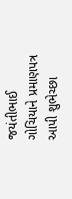જયંતીભાઈ ગોચિયાને પ્રમાણપત્ર આપી શુભેચ્છા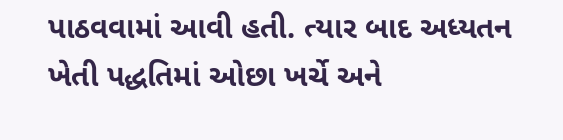પાઠવવામાં આવી હતી. ત્યાર બાદ અધ્યતન ખેતી પદ્ધતિમાં ઓછા ખર્ચે અને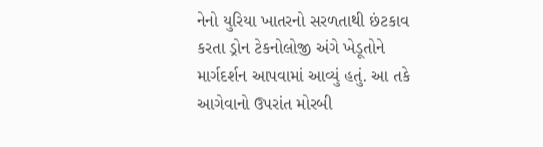નેનો યુરિયા ખાતરનો સરળતાથી છંટકાવ કરતા ડ્રોન ટેકનોલોજી અંગે ખેડૂતોને માર્ગદર્શન આપવામાં આવ્યું હતું. આ તકે આગેવાનો ઉપરાંત મોરબી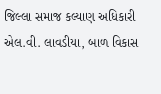જિલ્લા સમાજ કલ્યાણ અધિકારી એલ.વી. લાવડીયા, બાળ વિકાસ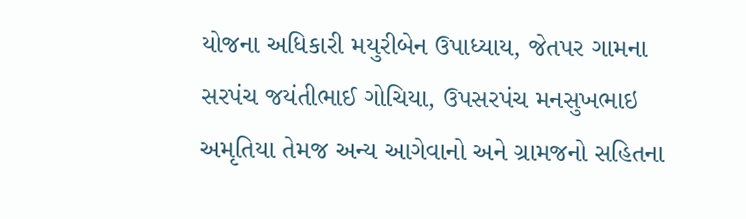યોજના અધિકારી મયુરીબેન ઉપાધ્યાય, જેતપર ગામના સરપંચ જયંતીભાઈ ગોચિયા, ઉપસરપંચ મનસુખભાઇ અમૃતિયા તેમજ અન્ય આગેવાનો અને ગ્રામજનો સહિતના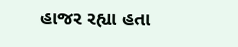હાજર રહ્યા હતા